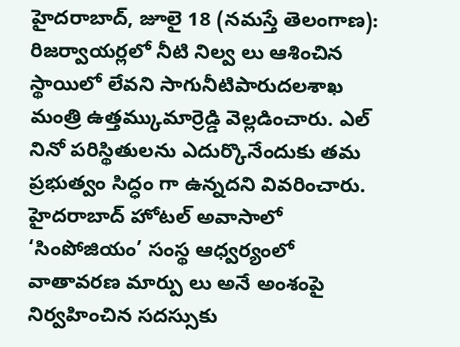హైదరాబాద్, జూలై 18 (నమస్తే తెలంగాణ): రిజర్వాయర్లలో నీటి నిల్వ లు ఆశించిన స్థాయిలో లేవని సాగునీటిపారుదలశాఖ మంత్రి ఉత్తమ్కుమార్రెడ్డి వెల్లడించారు. ఎల్ నినో పరిస్థితులను ఎదుర్కొనేందుకు తమ ప్రభుత్వం సిద్ధం గా ఉన్నదని వివరించారు. హైదరాబాద్ హోటల్ అవాసాలో ‘సింపోజియం’ సంస్థ ఆధ్వర్యంలో వాతావరణ మార్పు లు అనే అంశంపై నిర్వహించిన సదస్సుకు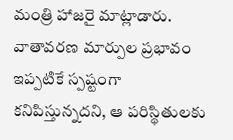మంత్రి హాజరై మాట్లాడారు. వాతావరణ మార్పుల ప్రభావం ఇప్పటికే స్పష్టంగా కనిపిస్తున్నదని, ఆ పరిస్థితులకు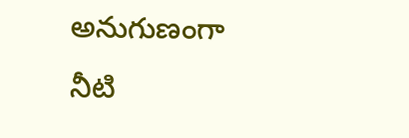అనుగుణంగా నీటి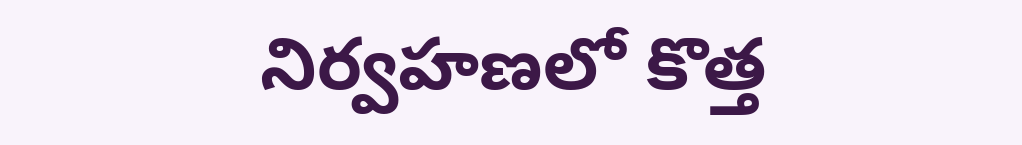నిర్వహణలో కొత్త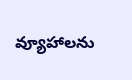వ్యూహాలను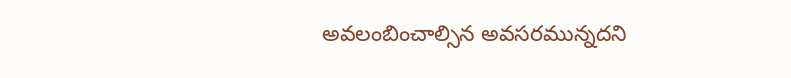అవలంబించాల్సిన అవసరమున్నదని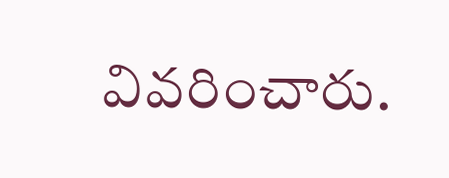వివరించారు.